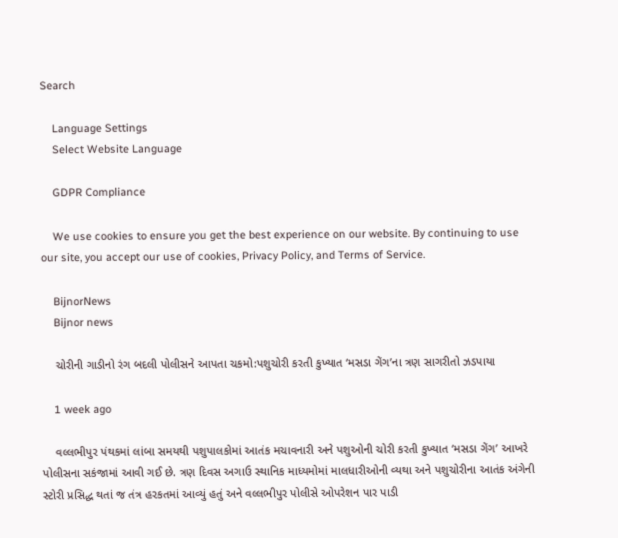Search

    Language Settings
    Select Website Language

    GDPR Compliance

    We use cookies to ensure you get the best experience on our website. By continuing to use our site, you accept our use of cookies, Privacy Policy, and Terms of Service.

    BijnorNews
    Bijnor news

    ચોરીની ગાડીનો રંગ બદલી પોલીસને આપતા ચકમો:પશુચોરી કરતી કુખ્યાત ‘મસડા ગેંગ’ના ત્રણ સાગરીતો ઝડપાયા

    1 week ago

    વલ્લભીપુર પંથકમાં લાંબા સમયથી પશુપાલકોમાં આતંક મચાવનારી અને પશુઓની ચોરી કરતી કુખ્યાત ‘મસડા ગેંગ’ આખરે પોલીસના સકંજામાં આવી ગઈ છે. ત્રણ દિવસ અગાઉ સ્થાનિક માધ્યમોમાં માલધારીઓની વ્યથા અને પશુચોરીના આતંક અંગેની સ્ટોરી પ્રસિદ્ધ થતાં જ તંત્ર હરકતમાં આવ્યું હતું અને વલ્લભીપુર પોલીસે ઓપરેશન પાર પાડી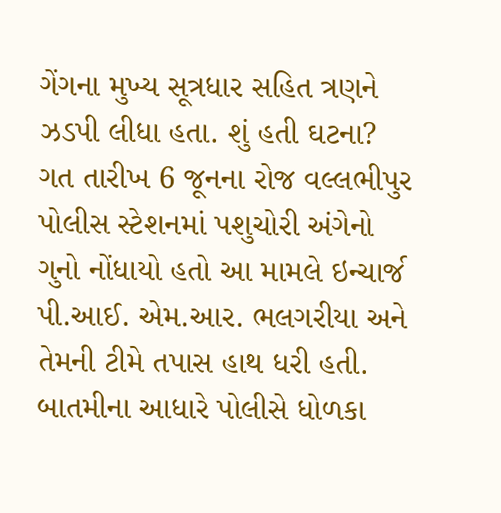ગેંગના મુખ્ય સૂત્રધાર સહિત ત્રણને ઝડપી લીધા હતા. શું હતી ઘટના? ગત તારીખ 6 જૂનના રોજ વલ્લભીપુર પોલીસ સ્ટેશનમાં પશુચોરી અંગેનો ગુનો નોંધાયો હતો આ મામલે ઇન્ચાર્જ પી.આઈ. એમ.આર. ભલગરીયા અને તેમની ટીમે તપાસ હાથ ધરી હતી. બાતમીના આધારે પોલીસે ધોળકા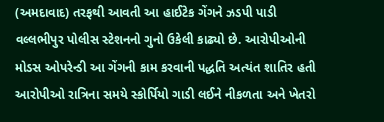(અમદાવાદ) તરફથી આવતી આ હાઈટેક ગેંગને ઝડપી પાડી વલ્લભીપુર પોલીસ સ્ટેશનનો ગુનો ઉકેલી કાઢ્યો છે. આરોપીઓની મોડસ ઓપરેન્ડી આ ગેંગની કામ કરવાની પદ્ધતિ અત્યંત શાતિર હતી આરોપીઓ રાત્રિના સમયે સ્કોર્પિયો ગાડી લઈને નીકળતા અને ખેતરો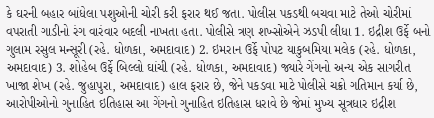કે ઘરની બહાર બાંધેલા પશુઓની ચોરી કરી ફરાર થઈ જતા. પોલીસ પકડથી બચવા માટે તેઓ ચોરીમાં વપરાતી ગાડીનો રંગ વારંવાર બદલી નાખતા હતા. પોલીસે ત્રણ શખ્સોએને ઝડપી લીધા 1. ઇદ્રીશ ઉર્ફે બનો ગુલામ રસુલ મન્સૂરી (રહે. ધોળકા, અમદાવાદ) 2. ઇમરાન ઉર્ફે પોપટ યાકુબમિયા મલેક (રહે. ધોળકા, અમદાવાદ) 3. શોહેબ ઉર્ફે બિલ્લો ઘાંચી (રહે. ધોળકા, અમદાવાદ) જ્યારે ગેંગનો અન્ય એક સાગરીત ખાજા શેખ (રહે. જુહાપુરા, અમદાવાદ) હાલ ફરાર છે, જેને પકડવા માટે પોલીસે ચક્રો ગતિમાન કર્યા છે, આરોપીઓનો ગુનાહિત ઇતિહાસ આ ગેંગનો ગુનાહિત ઇતિહાસ ધરાવે છે જેમાં મુખ્ય સૂત્રધાર ઇદ્રીશ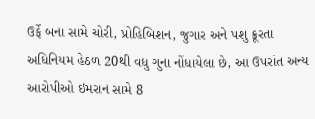ઉર્ફે બના સામે ચોરી, પ્રોહિબિશન, જુગાર અને પશુ ક્રૂરતા અધિનિયમ હેઠળ 20થી વધુ ગુના નોંધાયેલા છે, આ ઉપરાંત અન્ય આરોપીઓ ઇમરાન સામે 8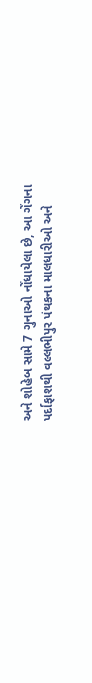અને શોહેબ સામે 7 ગુનાઓ નોંધાયેલા છે, આ ગેંગના પર્દાફાશથી વલ્લભીપુર પંથકના માલધારીઓ અને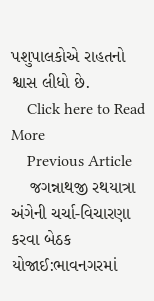પશુપાલકોએ રાહતનો શ્વાસ લીધો છે.
    Click here to Read More
    Previous Article
    જગન્નાથજી રથયાત્રા અંગેની ચર્ચા-વિચારણા કરવા બેઠક યોજાઈ:ભાવનગરમાં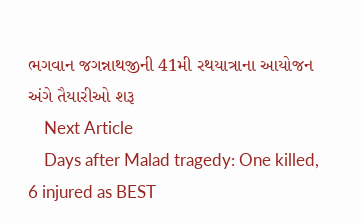ભગવાન જગન્નાથજીની 41મી રથયાત્રાના આયોજન અંગે તૈયારીઓ શરૂ
    Next Article
    Days after Malad tragedy: One killed, 6 injured as BEST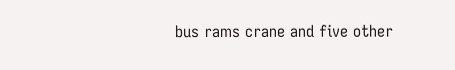bus rams crane and five other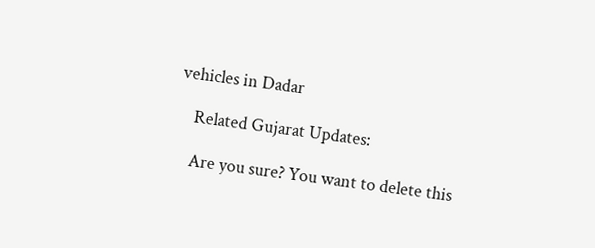vehicles in Dadar

    Related Gujarat Updates:

    Are you sure? You want to delete this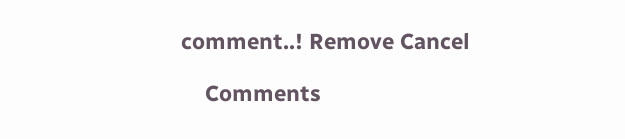comment..! Remove Cancel

    Comments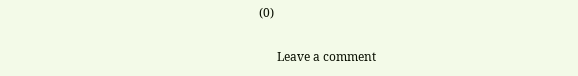(0)

      Leave a comment